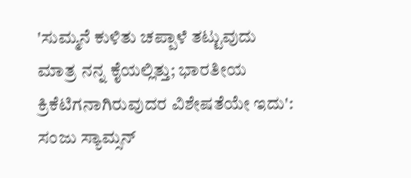'ಸುಮ್ಮನೆ ಕುಳಿತು ಚಪ್ಪಾಳೆ ತಟ್ಟುವುದು ಮಾತ್ರ ನನ್ನ ಕೈಯಲ್ಲಿತ್ತು; ಭಾರತೀಯ ಕ್ರಿಕೆಟಿಗನಾಗಿರುವುದರ ವಿಶೇಷತೆಯೇ ಇದು': ಸಂಜು ಸ್ಯಾಮ್ಸನ್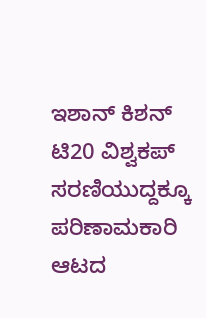ಇಶಾನ್ ಕಿಶನ್ ಟಿ20 ವಿಶ್ವಕಪ್ ಸರಣಿಯುದ್ದಕ್ಕೂ ಪರಿಣಾಮಕಾರಿ ಆಟದ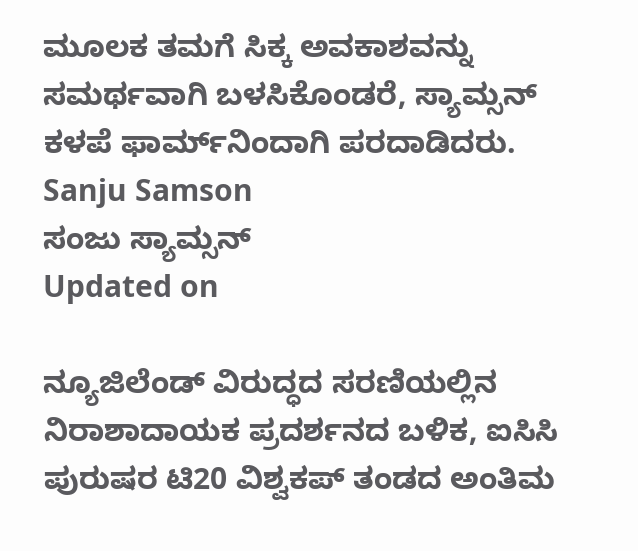ಮೂಲಕ ತಮಗೆ ಸಿಕ್ಕ ಅವಕಾಶವನ್ನು ಸಮರ್ಥವಾಗಿ ಬಳಸಿಕೊಂಡರೆ, ಸ್ಯಾಮ್ಸನ್ ಕಳಪೆ ಫಾರ್ಮ್‌ನಿಂದಾಗಿ ಪರದಾಡಿದರು.
Sanju Samson
ಸಂಜು ಸ್ಯಾಮ್ಸನ್
Updated on

ನ್ಯೂಜಿಲೆಂಡ್ ವಿರುದ್ಧದ ಸರಣಿಯಲ್ಲಿನ ನಿರಾಶಾದಾಯಕ ಪ್ರದರ್ಶನದ ಬಳಿಕ, ಐಸಿಸಿ ಪುರುಷರ ಟಿ20 ವಿಶ್ವಕಪ್ ತಂಡದ ಅಂತಿಮ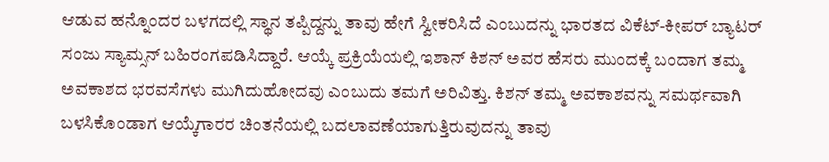ಆಡುವ ಹನ್ನೊಂದರ ಬಳಗದಲ್ಲಿ ಸ್ಥಾನ ತಪ್ಪಿದ್ದನ್ನು ತಾವು ಹೇಗೆ ಸ್ವೀಕರಿಸಿದೆ ಎಂಬುದನ್ನು ಭಾರತದ ವಿಕೆಟ್-ಕೀಪರ್ ಬ್ಯಾಟರ್ ಸಂಜು ಸ್ಯಾಮ್ಸನ್ ಬಹಿರಂಗಪಡಿಸಿದ್ದಾರೆ. ಆಯ್ಕೆ ಪ್ರಕ್ರಿಯೆಯಲ್ಲಿ ಇಶಾನ್ ಕಿಶನ್ ಅವರ ಹೆಸರು ಮುಂದಕ್ಕೆ ಬಂದಾಗ ತಮ್ಮ ಅವಕಾಶದ ಭರವಸೆಗಳು ಮುಗಿದುಹೋದವು ಎಂಬುದು ತಮಗೆ ಅರಿವಿತ್ತು. ಕಿಶನ್ ತಮ್ಮ ಅವಕಾಶವನ್ನು ಸಮರ್ಥವಾಗಿ ಬಳಸಿಕೊಂಡಾಗ ಆಯ್ಕೆಗಾರರ ಚಿಂತನೆಯಲ್ಲಿ ಬದಲಾವಣೆಯಾಗುತ್ತಿರುವುದನ್ನು ತಾವು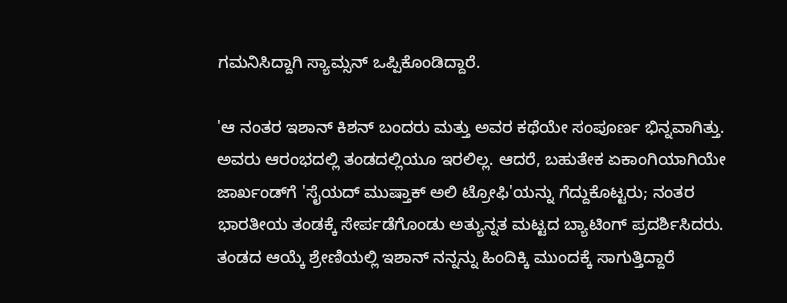ಗಮನಿಸಿದ್ದಾಗಿ ಸ್ಯಾಮ್ಸನ್ ಒಪ್ಪಿಕೊಂಡಿದ್ದಾರೆ.

'ಆ ನಂತರ ಇಶಾನ್ ಕಿಶನ್ ಬಂದರು ಮತ್ತು ಅವರ ಕಥೆಯೇ ಸಂಪೂರ್ಣ ಭಿನ್ನವಾಗಿತ್ತು. ಅವರು ಆರಂಭದಲ್ಲಿ ತಂಡದಲ್ಲಿಯೂ ಇರಲಿಲ್ಲ. ಆದರೆ, ಬಹುತೇಕ ಏಕಾಂಗಿಯಾಗಿಯೇ ಜಾರ್ಖಂಡ್‌ಗೆ 'ಸೈಯದ್ ಮುಷ್ತಾಕ್ ಅಲಿ ಟ್ರೋಫಿ'ಯನ್ನು ಗೆದ್ದುಕೊಟ್ಟರು; ನಂತರ ಭಾರತೀಯ ತಂಡಕ್ಕೆ ಸೇರ್ಪಡೆಗೊಂಡು ಅತ್ಯುನ್ನತ ಮಟ್ಟದ ಬ್ಯಾಟಿಂಗ್ ಪ್ರದರ್ಶಿಸಿದರು. ತಂಡದ ಆಯ್ಕೆ ಶ್ರೇಣಿಯಲ್ಲಿ ಇಶಾನ್ ನನ್ನನ್ನು ಹಿಂದಿಕ್ಕಿ ಮುಂದಕ್ಕೆ ಸಾಗುತ್ತಿದ್ದಾರೆ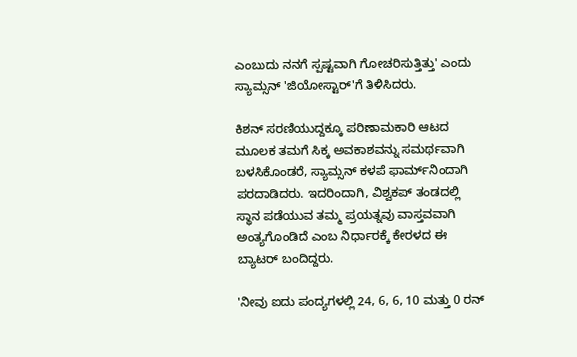ಎಂಬುದು ನನಗೆ ಸ್ಪಷ್ಟವಾಗಿ ಗೋಚರಿಸುತ್ತಿತ್ತು' ಎಂದು ಸ್ಯಾಮ್ಸನ್ 'ಜಿಯೋಸ್ಟಾರ್'ಗೆ ತಿಳಿಸಿದರು.

ಕಿಶನ್ ಸರಣಿಯುದ್ದಕ್ಕೂ ಪರಿಣಾಮಕಾರಿ ಆಟದ ಮೂಲಕ ತಮಗೆ ಸಿಕ್ಕ ಅವಕಾಶವನ್ನು ಸಮರ್ಥವಾಗಿ ಬಳಸಿಕೊಂಡರೆ, ಸ್ಯಾಮ್ಸನ್ ಕಳಪೆ ಫಾರ್ಮ್‌ನಿಂದಾಗಿ ಪರದಾಡಿದರು. ಇದರಿಂದಾಗಿ, ವಿಶ್ವಕಪ್ ತಂಡದಲ್ಲಿ ಸ್ಥಾನ ಪಡೆಯುವ ತಮ್ಮ ಪ್ರಯತ್ನವು ವಾಸ್ತವವಾಗಿ ಅಂತ್ಯಗೊಂಡಿದೆ ಎಂಬ ನಿರ್ಧಾರಕ್ಕೆ ಕೇರಳದ ಈ ಬ್ಯಾಟರ್ ಬಂದಿದ್ದರು.

'ನೀವು ಐದು ಪಂದ್ಯಗಳಲ್ಲಿ 24, 6, 6, 10 ಮತ್ತು 0 ರನ್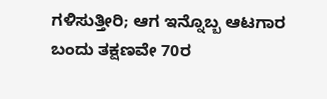ಗಳಿಸುತ್ತೀರಿ; ಆಗ ಇನ್ನೊಬ್ಬ ಆಟಗಾರ ಬಂದು ತಕ್ಷಣವೇ 70ರ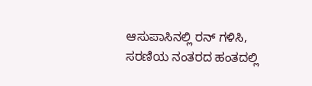ಆಸುಪಾಸಿನಲ್ಲಿ ರನ್ ಗಳಿಸಿ, ಸರಣಿಯ ನಂತರದ ಹಂತದಲ್ಲಿ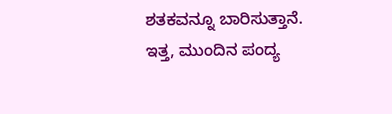ಶತಕವನ್ನೂ ಬಾರಿಸುತ್ತಾನೆ. ಇತ್ತ, ಮುಂದಿನ ಪಂದ್ಯ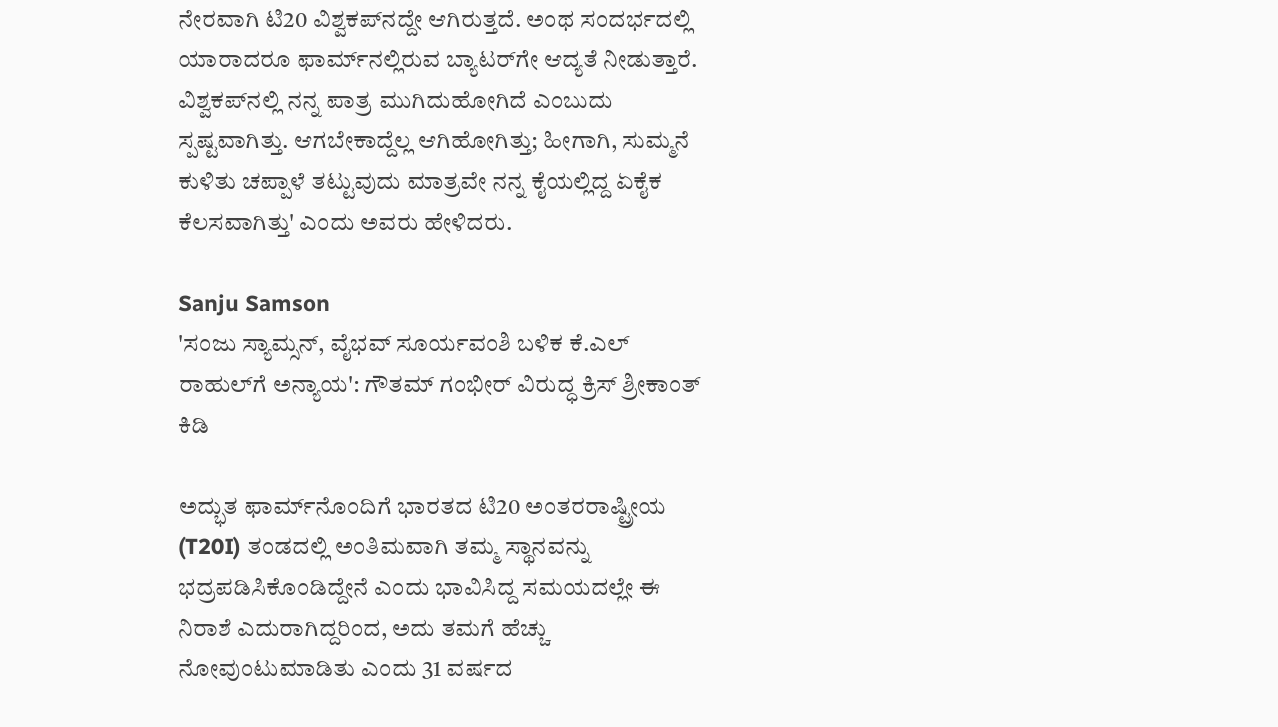ನೇರವಾಗಿ ಟಿ20 ವಿಶ್ವಕಪ್‌ನದ್ದೇ ಆಗಿರುತ್ತದೆ. ಅಂಥ ಸಂದರ್ಭದಲ್ಲಿ ಯಾರಾದರೂ ಫಾರ್ಮ್‌ನಲ್ಲಿರುವ ಬ್ಯಾಟರ್‌ಗೇ ಆದ್ಯತೆ ನೀಡುತ್ತಾರೆ. ವಿಶ್ವಕಪ್‌ನಲ್ಲಿ ನನ್ನ ಪಾತ್ರ ಮುಗಿದುಹೋಗಿದೆ ಎಂಬುದು ಸ್ಪಷ್ಟವಾಗಿತ್ತು. ಆಗಬೇಕಾದ್ದೆಲ್ಲ ಆಗಿಹೋಗಿತ್ತು; ಹೀಗಾಗಿ, ಸುಮ್ಮನೆ ಕುಳಿತು ಚಪ್ಪಾಳೆ ತಟ್ಟುವುದು ಮಾತ್ರವೇ ನನ್ನ ಕೈಯಲ್ಲಿದ್ದ ಏಕೈಕ ಕೆಲಸವಾಗಿತ್ತು' ಎಂದು ಅವರು ಹೇಳಿದರು.

Sanju Samson
'ಸಂಜು ಸ್ಯಾಮ್ಸನ್, ವೈಭವ್ ಸೂರ್ಯವಂಶಿ ಬಳಿಕ ಕೆ.ಎಲ್ ರಾಹುಲ್‌ಗೆ ಅನ್ಯಾಯ': ಗೌತಮ್ ಗಂಭೀರ್‌ ವಿರುದ್ಧ ಕ್ರಿಸ್ ಶ್ರೀಕಾಂತ್ ಕಿಡಿ

ಅದ್ಭುತ ಫಾರ್ಮ್‌ನೊಂದಿಗೆ ಭಾರತದ ಟಿ20 ಅಂತರರಾಷ್ಟ್ರೀಯ (T20I) ತಂಡದಲ್ಲಿ ಅಂತಿಮವಾಗಿ ತಮ್ಮ ಸ್ಥಾನವನ್ನು ಭದ್ರಪಡಿಸಿಕೊಂಡಿದ್ದೇನೆ ಎಂದು ಭಾವಿಸಿದ್ದ ಸಮಯದಲ್ಲೇ ಈ ನಿರಾಶೆ ಎದುರಾಗಿದ್ದರಿಂದ, ಅದು ತಮಗೆ ಹೆಚ್ಚು ನೋವುಂಟುಮಾಡಿತು ಎಂದು 31 ವರ್ಷದ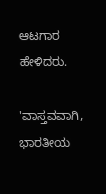ಆಟಗಾರ ಹೇಳಿದರು.

'ವಾಸ್ತವವಾಗಿ, ಭಾರತೀಯ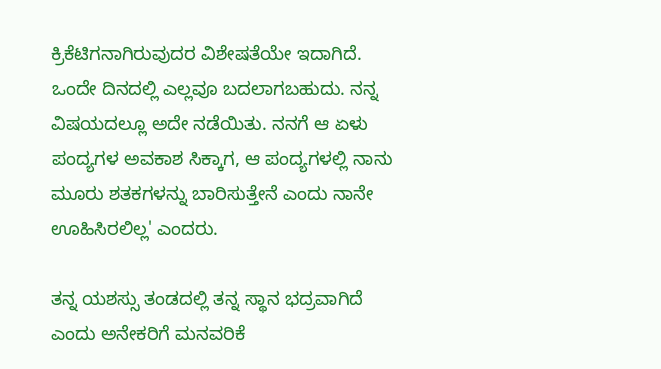ಕ್ರಿಕೆಟಿಗನಾಗಿರುವುದರ ವಿಶೇಷತೆಯೇ ಇದಾಗಿದೆ. ಒಂದೇ ದಿನದಲ್ಲಿ ಎಲ್ಲವೂ ಬದಲಾಗಬಹುದು. ನನ್ನ ವಿಷಯದಲ್ಲೂ ಅದೇ ನಡೆಯಿತು. ನನಗೆ ಆ ಏಳು ಪಂದ್ಯಗಳ ಅವಕಾಶ ಸಿಕ್ಕಾಗ, ಆ ಪಂದ್ಯಗಳಲ್ಲಿ ನಾನು ಮೂರು ಶತಕಗಳನ್ನು ಬಾರಿಸುತ್ತೇನೆ ಎಂದು ನಾನೇ ಊಹಿಸಿರಲಿಲ್ಲ' ಎಂದರು.

ತನ್ನ ಯಶಸ್ಸು ತಂಡದಲ್ಲಿ ತನ್ನ ಸ್ಥಾನ ಭದ್ರವಾಗಿದೆ ಎಂದು ಅನೇಕರಿಗೆ ಮನವರಿಕೆ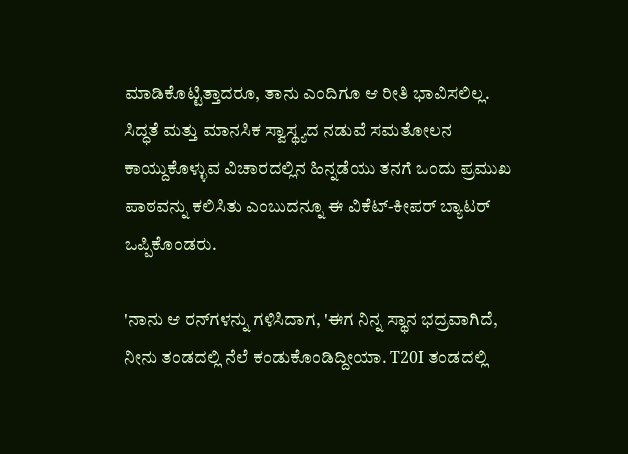ಮಾಡಿಕೊಟ್ಟಿತ್ತಾದರೂ, ತಾನು ಎಂದಿಗೂ ಆ ರೀತಿ ಭಾವಿಸಲಿಲ್ಲ. ಸಿದ್ಧತೆ ಮತ್ತು ಮಾನಸಿಕ ಸ್ವಾಸ್ಥ್ಯದ ನಡುವೆ ಸಮತೋಲನ ಕಾಯ್ದುಕೊಳ್ಳುವ ವಿಚಾರದಲ್ಲಿನ ಹಿನ್ನಡೆಯು ತನಗೆ ಒಂದು ಪ್ರಮುಖ ಪಾಠವನ್ನು ಕಲಿಸಿತು ಎಂಬುದನ್ನೂ ಈ ವಿಕೆಟ್-ಕೀಪರ್ ಬ್ಯಾಟರ್ ಒಪ್ಪಿಕೊಂಡರು.

'ನಾನು ಆ ರನ್‌ಗಳನ್ನು ಗಳಿಸಿದಾಗ, 'ಈಗ ನಿನ್ನ ಸ್ಥಾನ ಭದ್ರವಾಗಿದೆ, ನೀನು ತಂಡದಲ್ಲಿ ನೆಲೆ ಕಂಡುಕೊಂಡಿದ್ದೀಯಾ. T20I ತಂಡದಲ್ಲಿ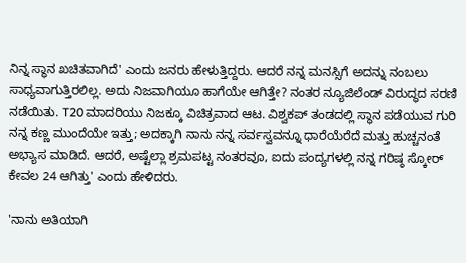ನಿನ್ನ ಸ್ಥಾನ ಖಚಿತವಾಗಿದೆ' ಎಂದು ಜನರು ಹೇಳುತ್ತಿದ್ದರು. ಆದರೆ ನನ್ನ ಮನಸ್ಸಿಗೆ ಅದನ್ನು ನಂಬಲು ಸಾಧ್ಯವಾಗುತ್ತಿರಲಿಲ್ಲ. ಅದು ನಿಜವಾಗಿಯೂ ಹಾಗೆಯೇ ಆಗಿತ್ತೇ? ನಂತರ ನ್ಯೂಜಿಲೆಂಡ್ ವಿರುದ್ಧದ ಸರಣಿ ನಡೆಯಿತು. T20 ಮಾದರಿಯು ನಿಜಕ್ಕೂ ವಿಚಿತ್ರವಾದ ಆಟ. ವಿಶ್ವಕಪ್ ತಂಡದಲ್ಲಿ ಸ್ಥಾನ ಪಡೆಯುವ ಗುರಿ ನನ್ನ ಕಣ್ಣ ಮುಂದೆಯೇ ಇತ್ತು; ಅದಕ್ಕಾಗಿ ನಾನು ನನ್ನ ಸರ್ವಸ್ವವನ್ನೂ ಧಾರೆಯೆರೆದೆ ಮತ್ತು ಹುಚ್ಚನಂತೆ ಅಭ್ಯಾಸ ಮಾಡಿದೆ. ಆದರೆ, ಅಷ್ಟೆಲ್ಲಾ ಶ್ರಮಪಟ್ಟ ನಂತರವೂ, ಐದು ಪಂದ್ಯಗಳಲ್ಲಿ ನನ್ನ ಗರಿಷ್ಠ ಸ್ಕೋರ್ ಕೇವಲ 24 ಆಗಿತ್ತು' ಎಂದು ಹೇಳಿದರು.

'ನಾನು ಅತಿಯಾಗಿ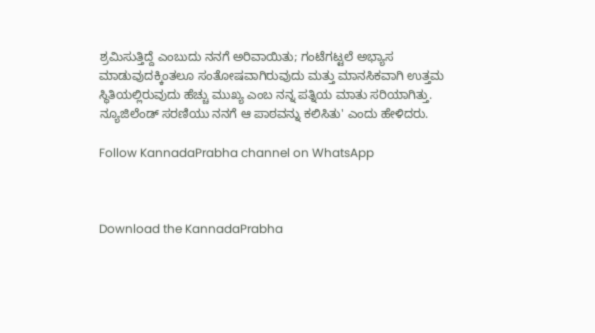ಶ್ರಮಿಸುತ್ತಿದ್ದೆ ಎಂಬುದು ನನಗೆ ಅರಿವಾಯಿತು; ಗಂಟೆಗಟ್ಟಲೆ ಅಭ್ಯಾಸ ಮಾಡುವುದಕ್ಕಿಂತಲೂ ಸಂತೋಷವಾಗಿರುವುದು ಮತ್ತು ಮಾನಸಿಕವಾಗಿ ಉತ್ತಮ ಸ್ಥಿತಿಯಲ್ಲಿರುವುದು ಹೆಚ್ಚು ಮುಖ್ಯ ಎಂಬ ನನ್ನ ಪತ್ನಿಯ ಮಾತು ಸರಿಯಾಗಿತ್ತು. ನ್ಯೂಜಿಲೆಂಡ್ ಸರಣಿಯು ನನಗೆ ಆ ಪಾಠವನ್ನು ಕಲಿಸಿತು' ಎಂದು ಹೇಳಿದರು.

Follow KannadaPrabha channel on WhatsApp



Download the KannadaPrabha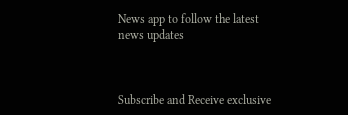News app to follow the latest news updates



Subscribe and Receive exclusive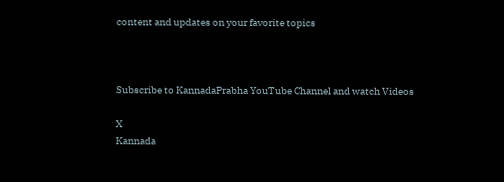content and updates on your favorite topics



Subscribe to KannadaPrabha YouTube Channel and watch Videos

X
Kannada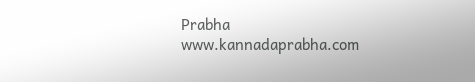Prabha
www.kannadaprabha.com